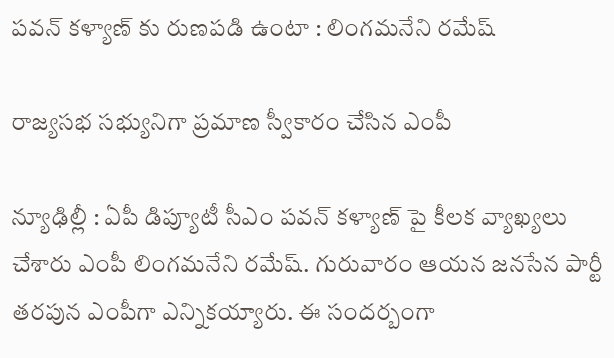ప‌వ‌న్ క‌ళ్యాణ్ కు రుణ‌ప‌డి ఉంటా : లింగ‌మ‌నేని ర‌మేష్

రాజ్య‌స‌భ స‌భ్యునిగా ప్ర‌మాణ స్వీకారం చేసిన ఎంపీ

న్యూఢిల్లీ : ఏపీ డిప్యూటీ సీఎం ప‌వ‌న్ క‌ళ్యాణ్ పై కీల‌క వ్యాఖ్య‌లు చేశారు ఎంపీ లింగ‌మ‌నేని ర‌మేష్. గురువారం ఆయ‌న జ‌న‌సేన పార్టీ త‌ర‌పున ఎంపీగా ఎన్నిక‌య్యారు. ఈ సంద‌ర్బంగా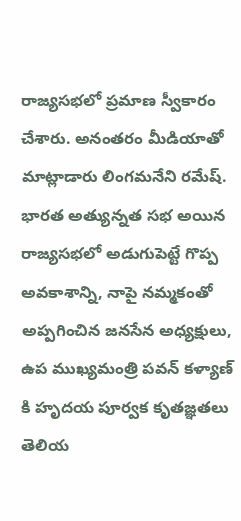రాజ్య‌స‌భ‌లో ప్ర‌మాణ స్వీకారం చేశారు. అనంత‌రం మీడియాతో మాట్లాడారు లింగ‌మ‌నేని ర‌మేష్. భారత అత్యున్నత సభ అయిన రాజ్యసభలో అడుగుపెట్టే గొప్ప అవకాశాన్ని, నాపై నమ్మకంతో అప్పగించిన జనసేన అధ్యక్షులు, ఉప ముఖ్యమంత్రి పవన్ కళ్యాణ్ కి హృదయ పూర్వక కృతజ్ఞతలు తెలియ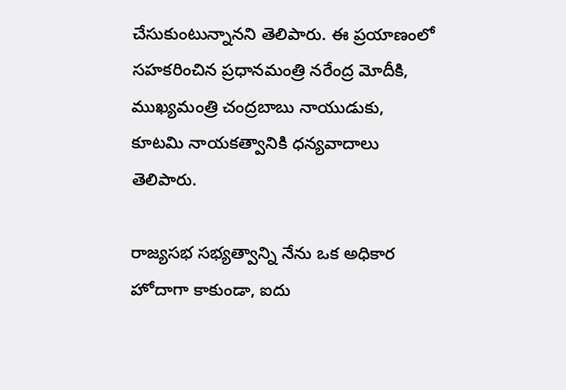చేసుకుంటున్నాన‌ని తెలిపారు. ఈ ప్రయాణంలో సహకరించిన ప్రధానమంత్రి నరేంద్ర మోదీకి, ముఖ్యమంత్రి చంద్ర‌బాబు నాయుడుకు, కూటమి నాయకత్వానికి ధన్యవాదాలు తెలిపారు.

రాజ్యసభ సభ్యత్వాన్ని నేను ఒక అధికార హోదాగా కాకుండా, ఐదు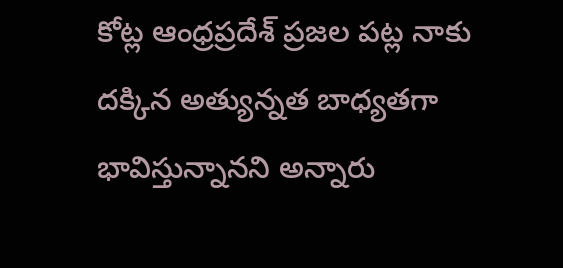కోట్ల ఆంధ్రప్రదేశ్ ప్రజల పట్ల నాకు దక్కిన అత్యున్నత బాధ్యతగా భావిస్తున్నానని అన్నారు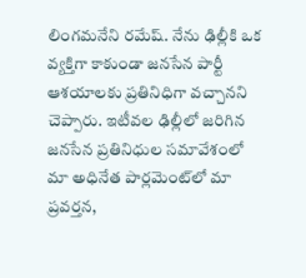లింగ‌మ‌నేని ర‌మేష్. నేను ఢిల్లీకి ఒక వ్యక్తిగా కాకుండా జనసేన పార్టీ ఆశయాలకు ప్రతినిధిగా వచ్చాన‌ని చెప్పారు. ఇటీవల ఢిల్లీలో జరిగిన జనసేన ప్రతినిధుల సమావేశంలో మా అధినేత పార్లమెంట్‌లో మా ప్రవర్తన,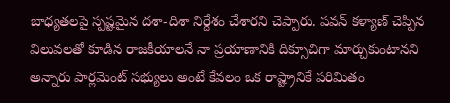బాధ్యతలపై స్పష్టమైన దశా-దిశా నిర్దేశం చేశారని చెప్పారు. పవన్ కళ్యాణ్ చెప్పిన విలువలతో కూడిన రాజకీయాలనే నా ప్రయాణానికి దిక్సూచిగా మార్చుకుంటాన‌ని అన్నారు పార్లమెంట్ సభ్యులు అంటే కేవలం ఒక రాష్ట్రానికే పరిమితం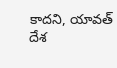కాదని, యావత్ దేశ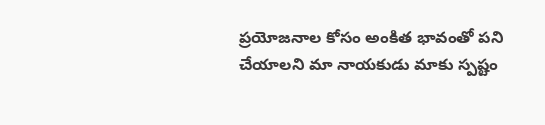ప్రయోజనాల కోసం అంకిత భావంతో పని చేయాలని మా నాయకుడు మాకు స్పష్టం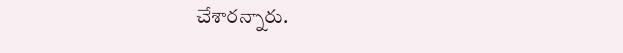చేశారన్నారు.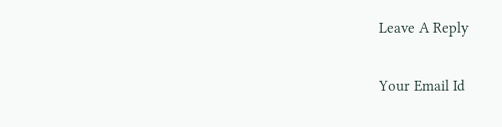Leave A Reply

Your Email Id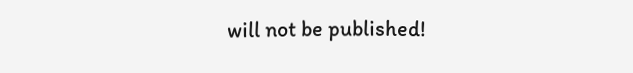will not be published!